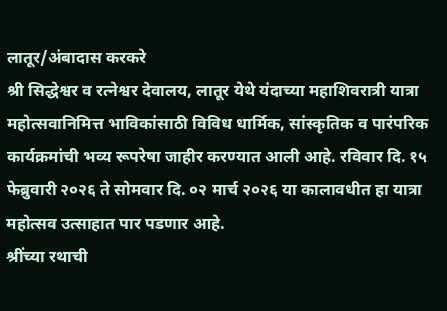लातूर/अंबादास करकरे
श्री सिद्धेश्वर व रत्नेश्वर देवालय, लातूर येथे यंदाच्या महाशिवरात्री यात्रा महोत्सवानिमित्त भाविकांसाठी विविध धार्मिक, सांस्कृतिक व पारंपरिक कार्यक्रमांची भव्य रूपरेषा जाहीर करण्यात आली आहे. रविवार दि. १५ फेब्रुवारी २०२६ ते सोमवार दि. ०२ मार्च २०२६ या कालावधीत हा यात्रा महोत्सव उत्साहात पार पडणार आहे.
श्रींच्या रथाची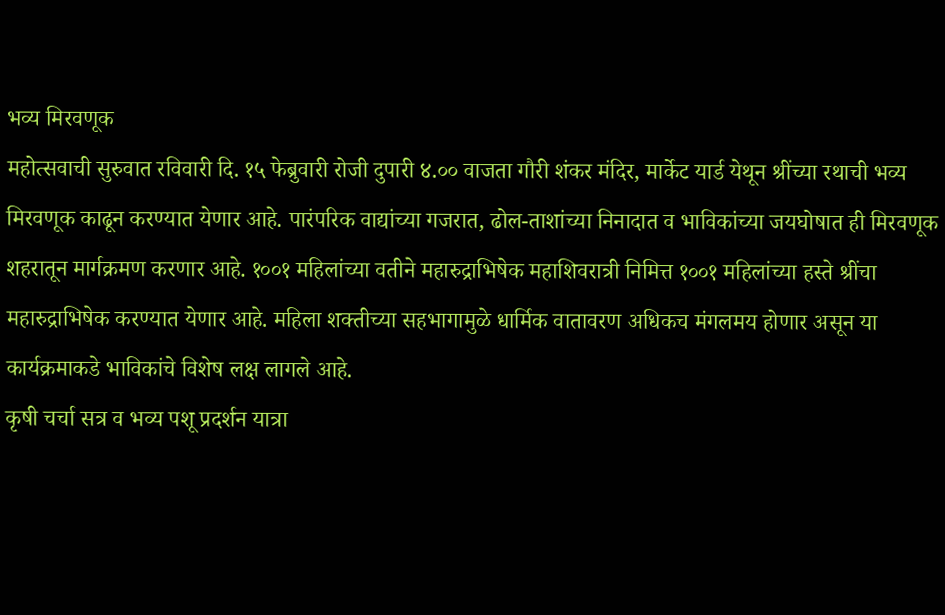भव्य मिरवणूक
महोत्सवाची सुरुवात रविवारी दि. १५ फेब्रुवारी रोजी दुपारी ४.०० वाजता गौरी शंकर मंदिर, मार्केट यार्ड येथून श्रींच्या रथाची भव्य मिरवणूक काढून करण्यात येणार आहे. पारंपरिक वाद्यांच्या गजरात, ढोल-ताशांच्या निनादात व भाविकांच्या जयघोषात ही मिरवणूक शहरातून मार्गक्रमण करणार आहे. १००१ महिलांच्या वतीने महारुद्राभिषेक महाशिवरात्री निमित्त १००१ महिलांच्या हस्ते श्रींचा महारुद्राभिषेक करण्यात येणार आहे. महिला शक्तीच्या सहभागामुळे धार्मिक वातावरण अधिकच मंगलमय होणार असून या कार्यक्रमाकडे भाविकांचे विशेष लक्ष लागले आहे.
कृषी चर्चा सत्र व भव्य पशू प्रदर्शन यात्रा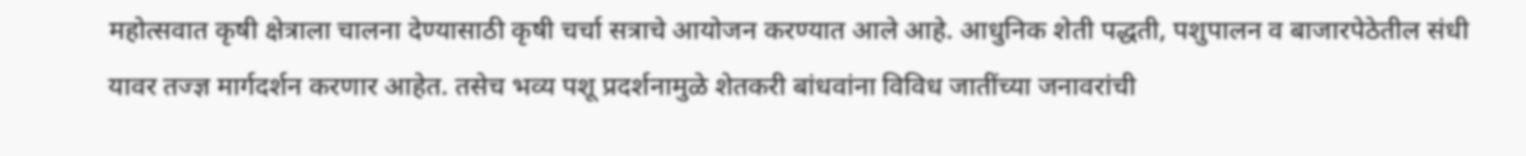महोत्सवात कृषी क्षेत्राला चालना देण्यासाठी कृषी चर्चा सत्राचे आयोजन करण्यात आले आहे. आधुनिक शेती पद्धती, पशुपालन व बाजारपेठेतील संधी यावर तज्ज्ञ मार्गदर्शन करणार आहेत. तसेच भव्य पशू प्रदर्शनामुळे शेतकरी बांधवांना विविध जातींच्या जनावरांची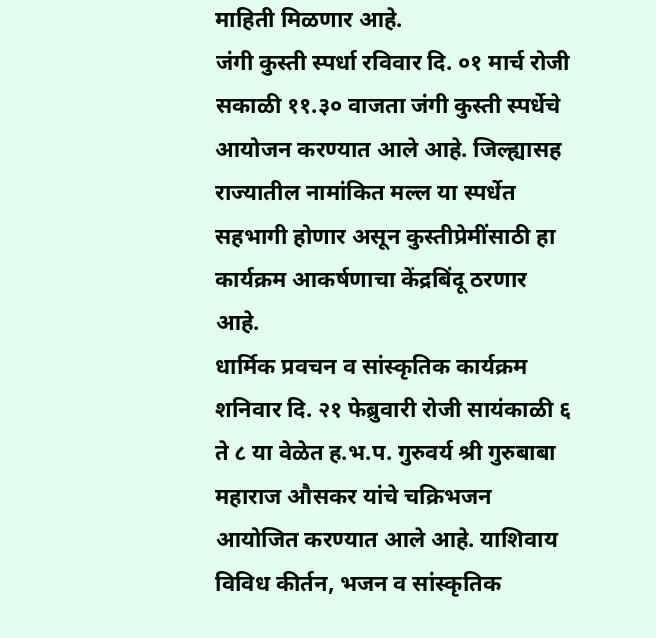माहिती मिळणार आहे.
जंगी कुस्ती स्पर्धा रविवार दि. ०१ मार्च रोजी सकाळी ११.३० वाजता जंगी कुस्ती स्पर्धेचे आयोजन करण्यात आले आहे. जिल्ह्यासह राज्यातील नामांकित मल्ल या स्पर्धेत सहभागी होणार असून कुस्तीप्रेमींसाठी हा कार्यक्रम आकर्षणाचा केंद्रबिंदू ठरणार आहे.
धार्मिक प्रवचन व सांस्कृतिक कार्यक्रम शनिवार दि. २१ फेब्रुवारी रोजी सायंकाळी ६ ते ८ या वेळेत ह.भ.प. गुरुवर्य श्री गुरुबाबा महाराज औसकर यांचे चक्रिभजन आयोजित करण्यात आले आहे. याशिवाय विविध कीर्तन, भजन व सांस्कृतिक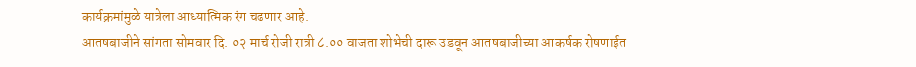कार्यक्रमांमुळे यात्रेला आध्यात्मिक रंग चढणार आहे.
आतषबाजीने सांगता सोमवार दि. ०२ मार्च रोजी रात्री ८.०० वाजता शोभेची दारू उडवून आतषबाजीच्या आकर्षक रोषणाईत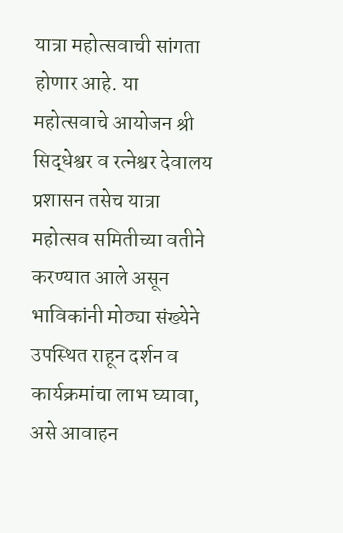यात्रा महोत्सवाची सांगता होणार आहे. या महोत्सवाचे आयोजन श्री सिद्धेश्वर व रत्नेश्वर देवालय प्रशासन तसेच यात्रा महोत्सव समितीच्या वतीने करण्यात आले असून भाविकांनी मोठ्या संख्येने उपस्थित राहून दर्शन व कार्यक्रमांचा लाभ घ्यावा, असे आवाहन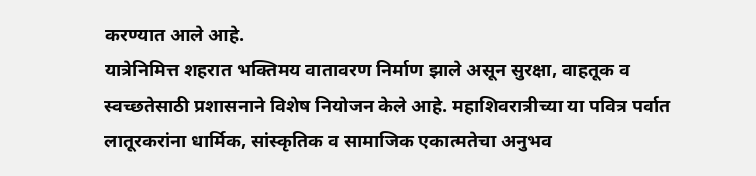करण्यात आले आहे.
यात्रेनिमित्त शहरात भक्तिमय वातावरण निर्माण झाले असून सुरक्षा, वाहतूक व स्वच्छतेसाठी प्रशासनाने विशेष नियोजन केले आहे. महाशिवरात्रीच्या या पवित्र पर्वात लातूरकरांना धार्मिक, सांस्कृतिक व सामाजिक एकात्मतेचा अनुभव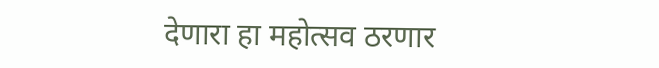देणारा हा महोत्सव ठरणार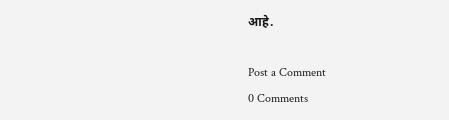आहे.

Post a Comment
0 Comments